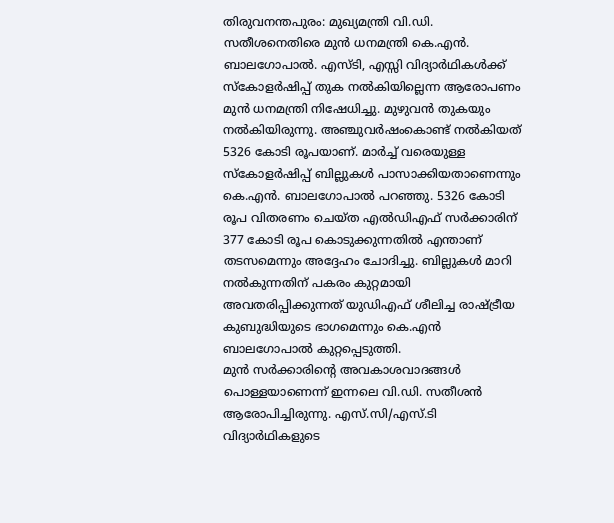തിരുവനന്തപുരം: മുഖ്യമന്ത്രി വി.ഡി. സതീശനെതിരെ മുൻ ധനമന്ത്രി കെ.എൻ. ബാലഗോപാൽ. എസ്ടി, എസ്സി വിദ്യാർഥികൾക്ക് സ്കോളർഷിപ്പ് തുക നൽകിയില്ലെന്ന ആരോപണം മുൻ ധനമന്ത്രി നിഷേധിച്ചു. മുഴുവൻ തുകയും നൽകിയിരുന്നു. അഞ്ചുവർഷംകൊണ്ട് നൽകിയത് 5326 കോടി രൂപയാണ്. മാർച്ച് വരെയുള്ള സ്കോളർഷിപ്പ് ബില്ലുകൾ പാസാക്കിയതാണെന്നും കെ.എൻ. ബാലഗോപാൽ പറഞ്ഞു. 5326 കോടി രൂപ വിതരണം ചെയ്ത എൽഡിഎഫ് സർക്കാരിന് 377 കോടി രൂപ കൊടുക്കുന്നതിൽ എന്താണ് തടസമെന്നും അദ്ദേഹം ചോദിച്ചു. ബില്ലുകൾ മാറി നൽകുന്നതിന് പകരം കുറ്റമായി അവതരിപ്പിക്കുന്നത് യുഡിഎഫ് ശീലിച്ച രാഷ്ട്രീയ കുബുദ്ധിയുടെ ഭാഗമെന്നും കെ.എൻ ബാലഗോപാൽ കുറ്റപ്പെടുത്തി.
മുൻ സർക്കാരിൻ്റെ അവകാശവാദങ്ങൾ പൊള്ളയാണെന്ന് ഇന്നലെ വി.ഡി. സതീശൻ ആരോപിച്ചിരുന്നു. എസ്.സി/എസ്.ടി വിദ്യാർഥികളുടെ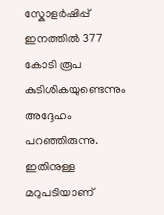സ്കോളർഷിപ്പ് ഇനത്തിൽ 377 കോടി രൂപ കുടിശികയുണ്ടെന്നും അദ്ദേഹം പറഞ്ഞിരുന്നു. ഇതിനുള്ള മറുപടിയാണ്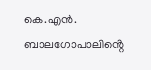കെ.എൻ. ബാലഗോപാലിൻ്റെ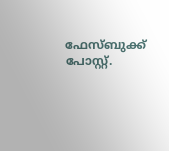ഫേസ്ബുക്ക് പോസ്റ്റ്.